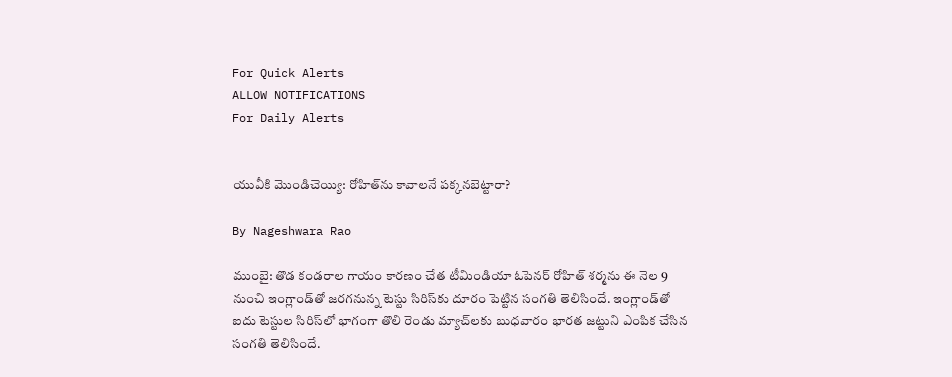For Quick Alerts
ALLOW NOTIFICATIONS
For Daily Alerts


యువీకి మొండిచెయ్యి: రోహిత్‌ను కావాలనే పక్కనబెట్టారా?

By Nageshwara Rao

ముంబై: తొడ కండరాల గాయం కారణం చేత టీమిండియా ఓపెనర్ రోహిత్ శర్మను ఈ నెల 9 నుంచి ఇంగ్లాండ్‌తో జరగనున్న టెస్టు సిరిస్‌కు దూరం పెట్టిన సంగతి తెలిసిందే. ఇంగ్లాండ్‌తో ఐదు టెస్టుల సిరిస్‌‌లో భాగంగా తొలి రెండు మ్యాచ్‌లకు బుధవారం భారత జట్టుని ఎంపిక చేసిన సంగతి తెలిసిందే.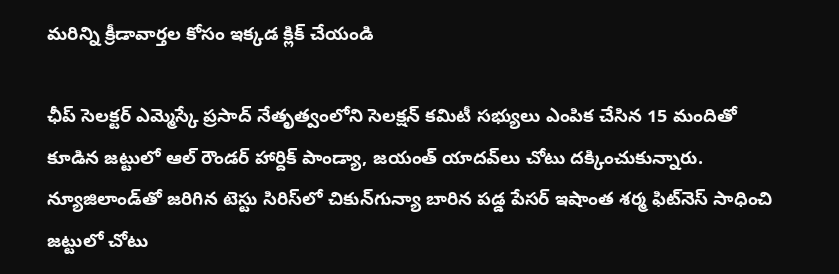మరిన్ని క్రీడావార్తల కోసం ఇక్కడ క్లిక్ చేయండి

ఛీప్ సెలక్టర్ ఎమ్మెస్కే ప్రసాద్ నేతృత్వంలోని సెలక్షన్ కమిటీ సభ్యులు ఎంపిక చేసిన 15 మందితో కూడిన జట్టులో ఆల్ రౌండర్ హార్దిక్ పాండ్యా, జయంత్ యాదవ్‌లు చోటు దక్కించుకున్నారు. న్యూజిలాండ్‌తో జరిగిన టెస్టు సిరిస్‌లో చికున్‌గున్యా బారిన పడ్డ పేసర్‌ ఇషాంత శర్మ ఫిట్‌నెస్ సాధించి జట్టులో చోటు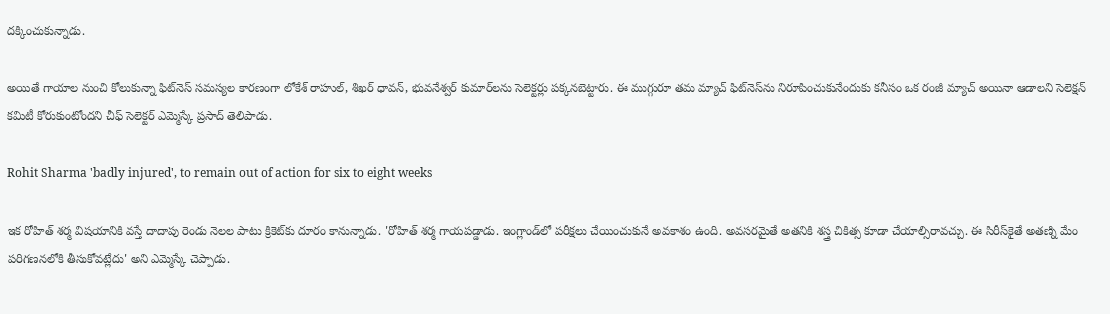దక్కించుకున్నాడు.

అయితే గాయాల నుంచి కోలుకున్నా ఫిట్‌నెస్ సమస్యల కారణంగా లోకేశ్‌ రాహుల్‌, శిఖర్‌ ధావన్‌, భువనేశ్వర్‌ కుమార్‌లను సెలెక్టర్లు పక్కనబెట్టారు. ఈ ముగ్గురూ తమ మ్యాచ్‌ ఫిట్‌నెస్‌ను నిరూపించుకునేందుకు కనీసం ఒక రంజీ మ్యాచ్‌ అయినా ఆడాలని సెలెక్షన్‌ కమిటీ కోరుకుంటోందని చీఫ్‌ సెలెక్టర్‌ ఎమ్మెస్కే ప్రసాద్‌ తెలిపాడు.

Rohit Sharma 'badly injured', to remain out of action for six to eight weeks

ఇక రోహిత్ శర్మ విషయానికి వస్తే దాదాపు రెండు నెలల పాటు క్రికెట్‌కు దూరం కానున్నాడు. 'రోహిత్‌ శర్మ గాయపడ్డాడు. ఇంగ్లాండ్‌లో పరీక్షలు చేయించుకునే అవకాశం ఉంది. అవసరమైతే అతనికి శస్త్ర చికిత్స కూడా చేయాల్సిరావచ్చు. ఈ సిరీస్‌కైతే అతణ్ని మేం పరిగణనలోకి తీసుకోవట్లేదు' అని ఎమ్మెస్కే చెప్పాడు.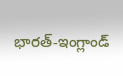భారత్-ఇంగ్లాండ్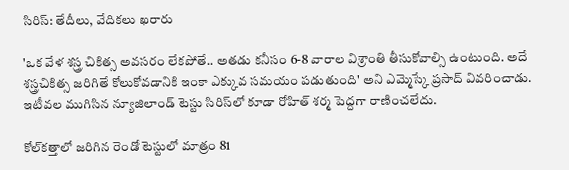సిరిస్: తేదీలు, వేదికలు ఖరారు

'ఒక వేళ శస్త్ర చికిత్స అవసరం లేకపోతే.. అతడు కనీసం 6-8 వారాల విశ్రాంతి తీసుకోవాల్సి ఉంటుంది. అదే శస్త్రచికిత్స జరిగితే కోలుకోవడానికి ఇంకా ఎక్కువ సమయం పడుతుంది' అని ఎమ్మెస్కే ప్రసాద్ వివరించాడు. ఇటీవల ముగిసిన న్యూజిలాండ్ టెస్టు సిరిస్‌లో కూడా రోహిత్ శర్మ పెద్దగా రాణించలేదు.

కోల్‌కత్తాలో జరిగిన రెండో టెస్టులో మాత్రం 81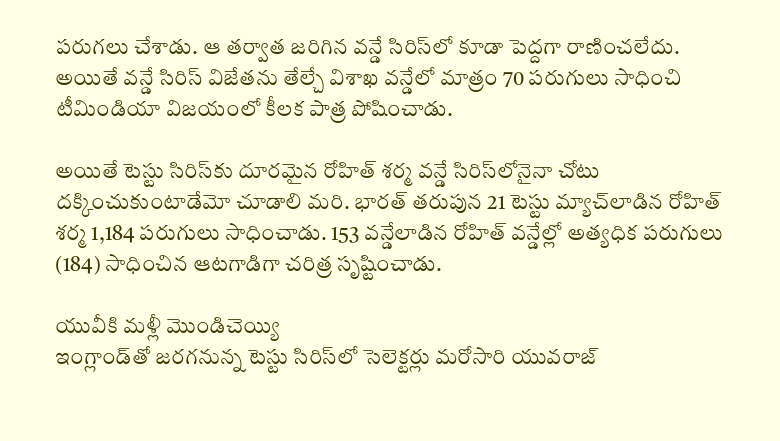పరుగలు చేశాడు. ఆ తర్వాత జరిగిన వన్డే సిరిస్‌లో కూడా పెద్దగా రాణించలేదు. అయితే వన్డే సిరిస్ విజేతను తేల్చే విశాఖ వన్డేలో మాత్రం 70 పరుగులు సాధించి టీమిండియా విజయంలో కీలక పాత్ర పోషించాడు.

అయితే టెస్టు సిరిస్‌కు దూరమైన రోహిత్ శర్మ వన్డే సిరిస్‌లోనైనా చోటు దక్కించుకుంటాడేమో చూడాలి మరి. భారత్ తరుపున 21 టెస్టు మ్యాచ్‌లాడిన రోహిత్ శర్మ 1,184 పరుగులు సాధించాడు. 153 వన్డేలాడిన రోహిత్ వన్డేల్లో అత్యధిక పరుగులు (184) సాధించిన ఆటగాడిగా చరిత్ర సృష్టించాడు.

యువీకి మళ్లీ మొండిచెయ్యి
ఇంగ్లాండ్‌తో జరగనున్న టెస్టు సిరిస్‌లో సెలెక్టర్లు మరోసారి యువరాజ్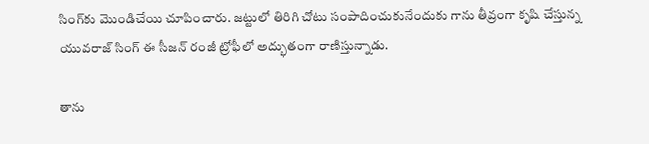సింగ్‌కు మొండిచేయి చూపించారు. జట్టులో తిరిగి చోటు సంపాదించుకునేందుకు గాను తీవ్రంగా కృషి చేస్తున్న యువరాజ్ సింగ్ ఈ సీజన్‌ రంజీ ట్రోఫీలో అద్భుతంగా రాణిస్తున్నాడు.

తాను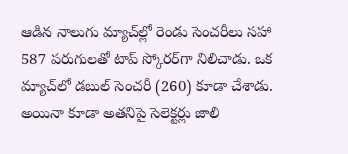ఆడిన నాలుగు మ్యాచ్‌ల్లో రెండు సెంచరీలు సహా 587 పరుగులతో టాప్‌ స్కోరర్‌గా నిలిచాడు. ఒక మ్యాచ్‌లో డబుల్‌ సెంచరీ (260) కూడా చేశాడు. అయినా కూడా అతనిపై సెలెక్టర్లు జాలి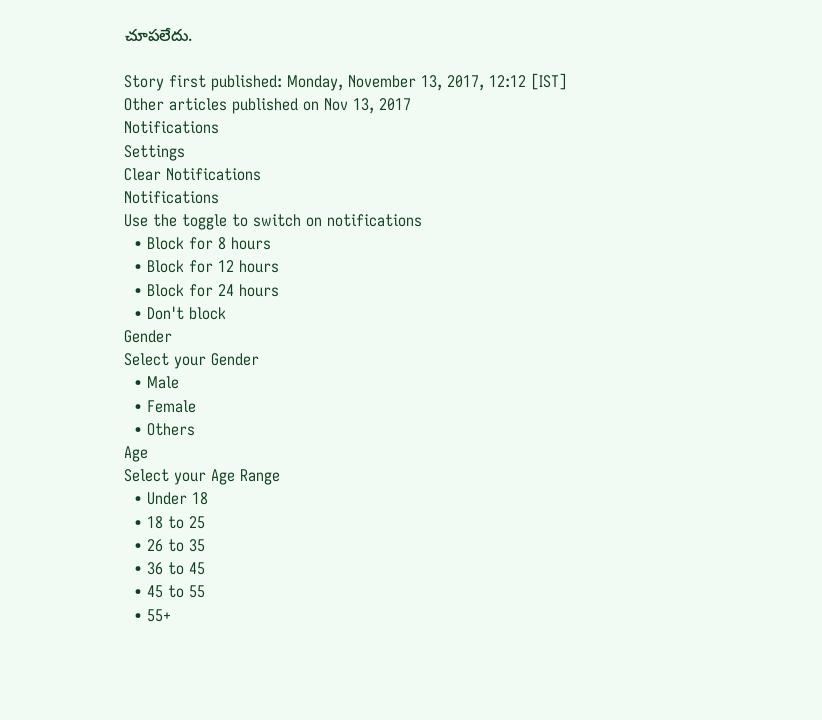చూపలేదు.

Story first published: Monday, November 13, 2017, 12:12 [IST]
Other articles published on Nov 13, 2017
Notifications
Settings
Clear Notifications
Notifications
Use the toggle to switch on notifications
  • Block for 8 hours
  • Block for 12 hours
  • Block for 24 hours
  • Don't block
Gender
Select your Gender
  • Male
  • Female
  • Others
Age
Select your Age Range
  • Under 18
  • 18 to 25
  • 26 to 35
  • 36 to 45
  • 45 to 55
  • 55+